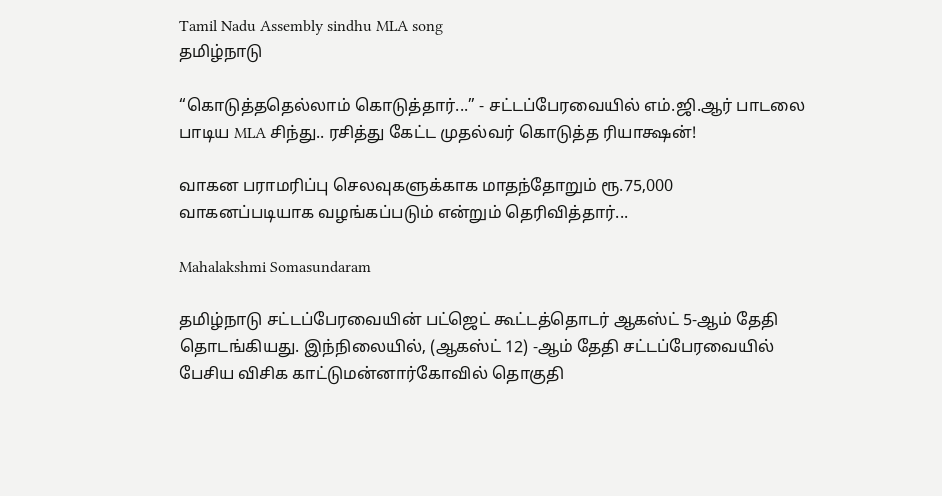Tamil Nadu Assembly sindhu MLA song
தமிழ்நாடு

“கொடுத்ததெல்லாம் கொடுத்தார்...” - சட்டப்பேரவையில் எம்.ஜி.ஆர் பாடலை பாடிய MLA சிந்து.. ரசித்து கேட்ட முதல்வர் கொடுத்த ரியாக்ஷன்!

வாகன பராமரிப்பு செலவுகளுக்காக மாதந்தோறும் ரூ.75,000 வாகனப்படியாக வழங்கப்படும் என்றும் தெரிவித்தார்...

Mahalakshmi Somasundaram

தமிழ்நாடு சட்டப்பேரவையின் பட்ஜெட் கூட்டத்தொடர் ஆகஸ்ட் 5-ஆம் தேதி தொடங்கியது. இந்நிலையில், (ஆகஸ்ட் 12) -ஆம் தேதி சட்டப்பேரவையில் பேசிய விசிக காட்டுமன்னார்கோவில் தொகுதி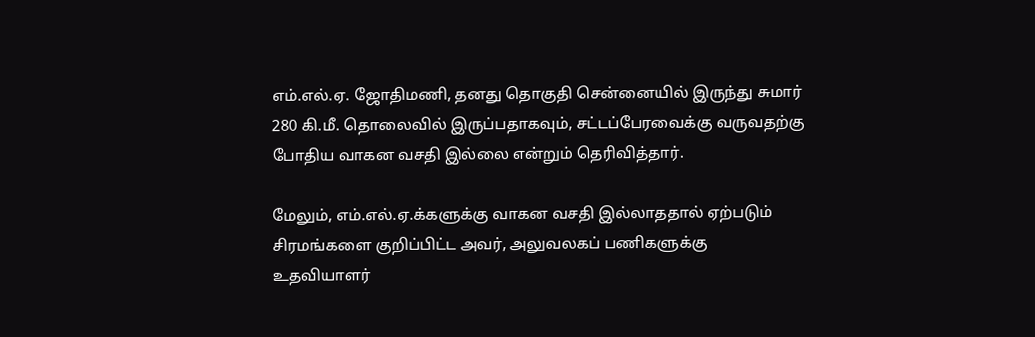எம்.எல்.ஏ. ஜோதிமணி, தனது தொகுதி சென்னையில் இருந்து சுமார் 280 கி.மீ. தொலைவில் இருப்பதாகவும், சட்டப்பேரவைக்கு வருவதற்கு போதிய வாகன வசதி இல்லை என்றும் தெரிவித்தார்.

மேலும், எம்.எல்.ஏ.க்களுக்கு வாகன வசதி இல்லாததால் ஏற்படும் சிரமங்களை குறிப்பிட்ட அவர், அலுவலகப் பணிகளுக்கு உதவியாளர்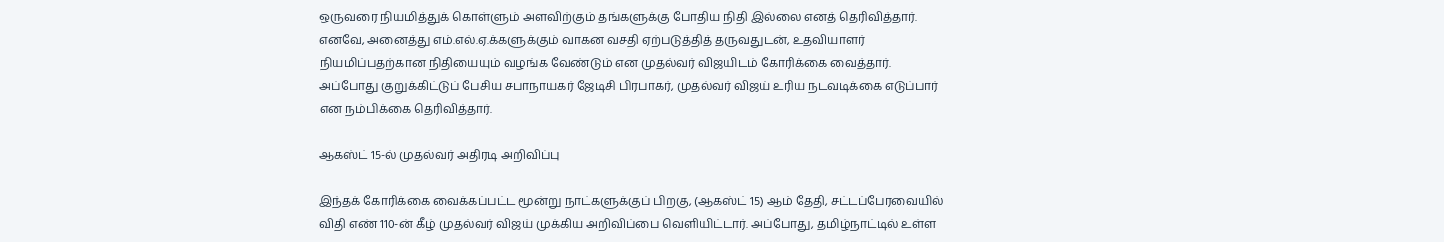ஒருவரை நியமித்துக் கொள்ளும் அளவிற்கும் தங்களுக்கு போதிய நிதி இல்லை எனத் தெரிவித்தார். எனவே, அனைத்து எம்.எல்.ஏ.க்களுக்கும் வாகன வசதி ஏற்படுத்தித் தருவதுடன், உதவியாளர் நியமிப்பதற்கான நிதியையும் வழங்க வேண்டும் என முதல்வர் விஜயிடம் கோரிக்கை வைத்தார். அப்போது குறுக்கிட்டுப் பேசிய சபாநாயகர் ஜேடிசி பிரபாகர், முதல்வர் விஜய் உரிய நடவடிக்கை எடுப்பார் என நம்பிக்கை தெரிவித்தார்.

ஆகஸ்ட் 15-ல் முதல்வர் அதிரடி அறிவிப்பு

இந்தக் கோரிக்கை வைக்கப்பட்ட மூன்று நாட்களுக்குப் பிறகு, (ஆகஸ்ட் 15) ஆம் தேதி, சட்டப்பேரவையில் விதி எண் 110-ன் கீழ் முதல்வர் விஜய் முக்கிய அறிவிப்பை வெளியிட்டார். அப்போது, தமிழ்நாட்டில் உள்ள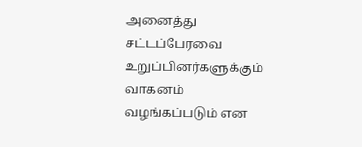அனைத்து சட்டப்பேரவை உறுப்பினர்களுக்கும் வாகனம் வழங்கப்படும் என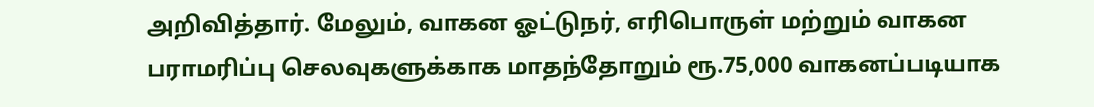அறிவித்தார். மேலும், வாகன ஓட்டுநர், எரிபொருள் மற்றும் வாகன பராமரிப்பு செலவுகளுக்காக மாதந்தோறும் ரூ.75,000 வாகனப்படியாக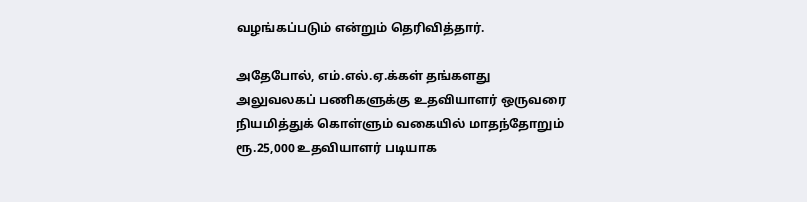வழங்கப்படும் என்றும் தெரிவித்தார்.

அதேபோல், எம்.எல்.ஏ.க்கள் தங்களது அலுவலகப் பணிகளுக்கு உதவியாளர் ஒருவரை நியமித்துக் கொள்ளும் வகையில் மாதந்தோறும் ரூ.25,000 உதவியாளர் படியாக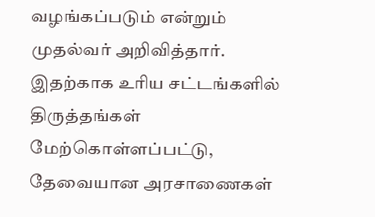வழங்கப்படும் என்றும் முதல்வர் அறிவித்தார். இதற்காக உரிய சட்டங்களில் திருத்தங்கள் மேற்கொள்ளப்பட்டு, தேவையான அரசாணைகள்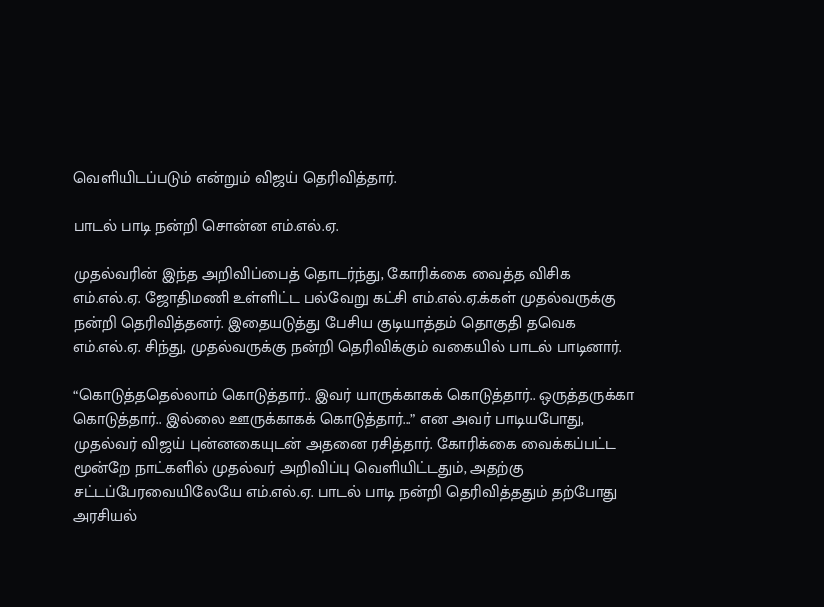வெளியிடப்படும் என்றும் விஜய் தெரிவித்தார்.

பாடல் பாடி நன்றி சொன்ன எம்.எல்.ஏ.

முதல்வரின் இந்த அறிவிப்பைத் தொடர்ந்து, கோரிக்கை வைத்த விசிக எம்.எல்.ஏ. ஜோதிமணி உள்ளிட்ட பல்வேறு கட்சி எம்.எல்.ஏ.க்கள் முதல்வருக்கு நன்றி தெரிவித்தனர். இதையடுத்து பேசிய குடியாத்தம் தொகுதி தவெக எம்.எல்.ஏ. சிந்து, முதல்வருக்கு நன்றி தெரிவிக்கும் வகையில் பாடல் பாடினார்.

“கொடுத்ததெல்லாம் கொடுத்தார்.. இவர் யாருக்காகக் கொடுத்தார்.. ஒருத்தருக்கா கொடுத்தார்.. இல்லை ஊருக்காகக் கொடுத்தார்...” என அவர் பாடியபோது, முதல்வர் விஜய் புன்னகையுடன் அதனை ரசித்தார். கோரிக்கை வைக்கப்பட்ட மூன்றே நாட்களில் முதல்வர் அறிவிப்பு வெளியிட்டதும், அதற்கு சட்டப்பேரவையிலேயே எம்.எல்.ஏ. பாடல் பாடி நன்றி தெரிவித்ததும் தற்போது அரசியல்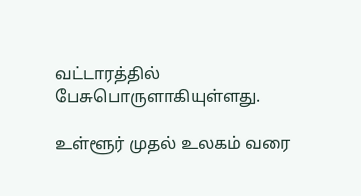வட்டாரத்தில் பேசுபொருளாகியுள்ளது.

உள்ளூர் முதல் உலகம் வரை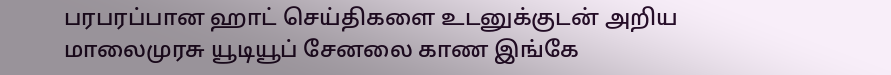பரபரப்பான ஹாட் செய்திகளை உடனுக்குடன் அறிய மாலைமுரசு யூடியூப் சேனலை காண இங்கே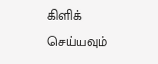கிளிக் செய்யவும்